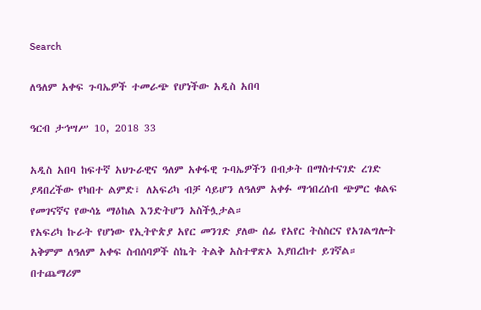Search

ለዓለም አቀፍ ጉባኤዎች ተመራጭ የሆነችው አዲስ አበባ

ዓርብ ታኅሣሥ 10, 2018 33

አዲስ አበባ ከፍተኛ አህጉራዊና ዓለም አቀፋዊ ጉባኤዎችን በብቃት በማስተናገድ ረገድ ያዳበረችው የካበተ ልምድ፣ ለአፍሪካ ብቻ ሳይሆን ለዓለም አቀፉ ማኅበረሰብ ጭምር ቁልፍ የመገናኛና የውሳኔ ማዕከል እንድትሆን አስችሏታል።
የአፍሪካ ኩራት የሆነው የኢትዮጵያ አየር መንገድ ያለው ሰፊ የአየር ትስስርና የአገልግሎት አቅምም ለዓለም አቀፍ ስብሰባዎች ስኬት ትልቅ አስተዋጽኦ እያበረከተ ይገኛል።
በተጨማሪም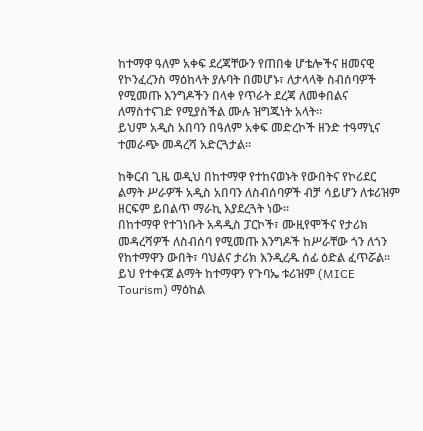ከተማዋ ዓለም አቀፍ ደረጃቸውን የጠበቁ ሆቴሎችና ዘመናዊ የኮንፈረንስ ማዕከላት ያሉባት በመሆኑ፣ ለታላላቅ ስብሰባዎች የሚመጡ እንግዶችን በላቀ የጥራት ደረጃ ለመቀበልና ለማስተናገድ የሚያስችል ሙሉ ዝግጁነት አላት።
ይህም አዲስ አበባን በዓለም አቀፍ መድረኮች ዘንድ ተዓማኒና ተመራጭ መዳረሻ አድርጓታል።

ከቅርብ ጊዜ ወዲህ በከተማዋ የተከናወኑት የውበትና የኮሪደር ልማት ሥራዎች አዲስ አበባን ለስብሰባዎች ብቻ ሳይሆን ለቱሪዝም ዘርፍም ይበልጥ ማራኪ እያደረጓት ነው።
በከተማዋ የተገነቡት አዳዲስ ፓርኮች፣ ሙዚየሞችና የታሪክ መዳረሻዎች ለስብሰባ የሚመጡ እንግዶች ከሥራቸው ጎን ለጎን የከተማዋን ውበት፣ ባህልና ታሪክ እንዲረዱ ሰፊ ዕድል ፈጥሯል።
ይህ የተቀናጀ ልማት ከተማዋን የጉባኤ ቱሪዝም (MICE Tourism) ማዕከል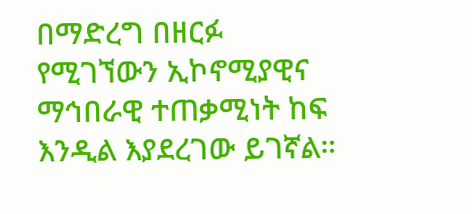በማድረግ በዘርፉ የሚገኘውን ኢኮኖሚያዊና ማኅበራዊ ተጠቃሚነት ከፍ እንዲል እያደረገው ይገኛል።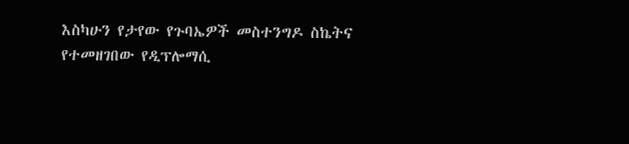እስካሁን የታየው የጉባኤዎች መስተንግዶ ስኬትና የተመዘገበው የዲፕሎማሲ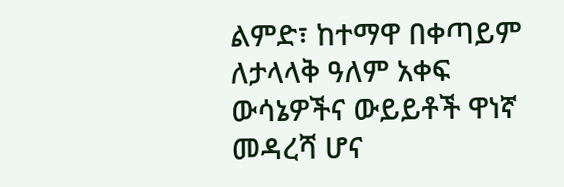ልምድ፣ ከተማዋ በቀጣይም ለታላላቅ ዓለም አቀፍ ውሳኔዎችና ውይይቶች ዋነኛ መዳረሻ ሆና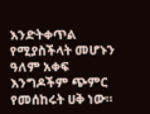እንድትቀጥል የሚያስችላት መሆኑን ዓለም አቀፍ እንግዶችም ጭምር የመሰከሩት ሀቅ ነው።